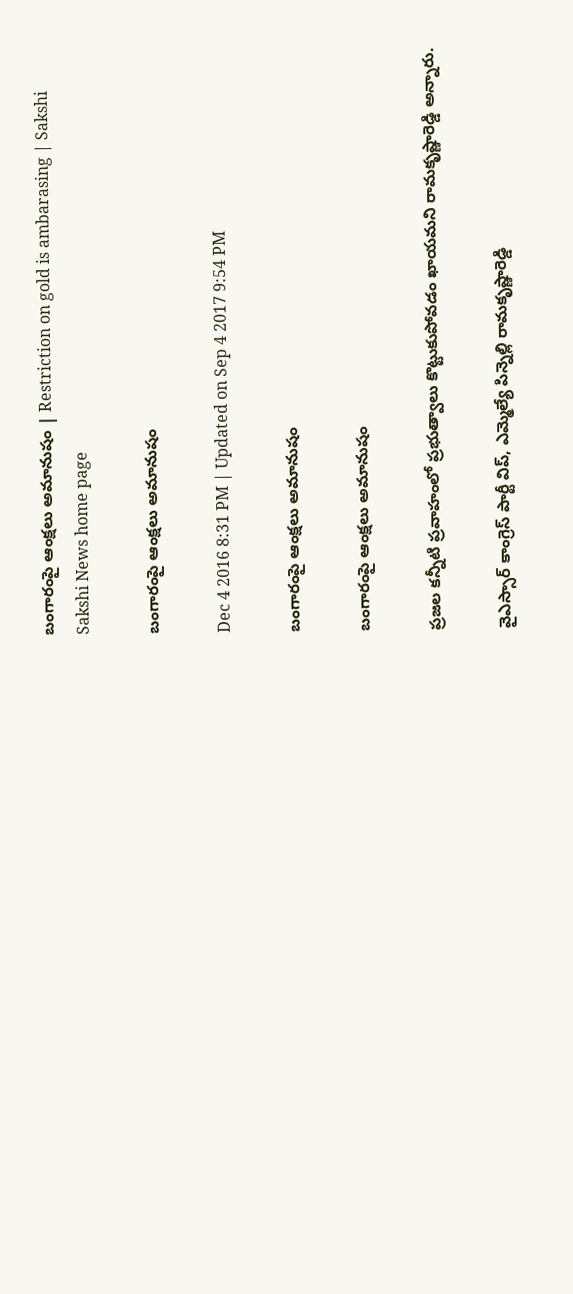బంగారంపై ఆంక్షలు అమానుషం | Restriction on gold is ambarasing | Sakshi
Sakshi News home page

బంగారంపై ఆంక్షలు అమానుషం

Dec 4 2016 8:31 PM | Updated on Sep 4 2017 9:54 PM

బంగారంపై ఆంక్షలు అమానుషం

బంగారంపై ఆంక్షలు అమానుషం

ప్రజల కన్నీటి ప్రవాహంలో ప్రభుత్వాలు కొట్టుకుపోవడం ఖాయమని రామకృష్ణారెడ్డి అన్నారు.

వైఎస్సార్‌ కాంగ్రెస్‌ పార్టీ విప్, ఎమ్మెల్యే పిన్నెల్లి రామకృష్ణారెడ్డి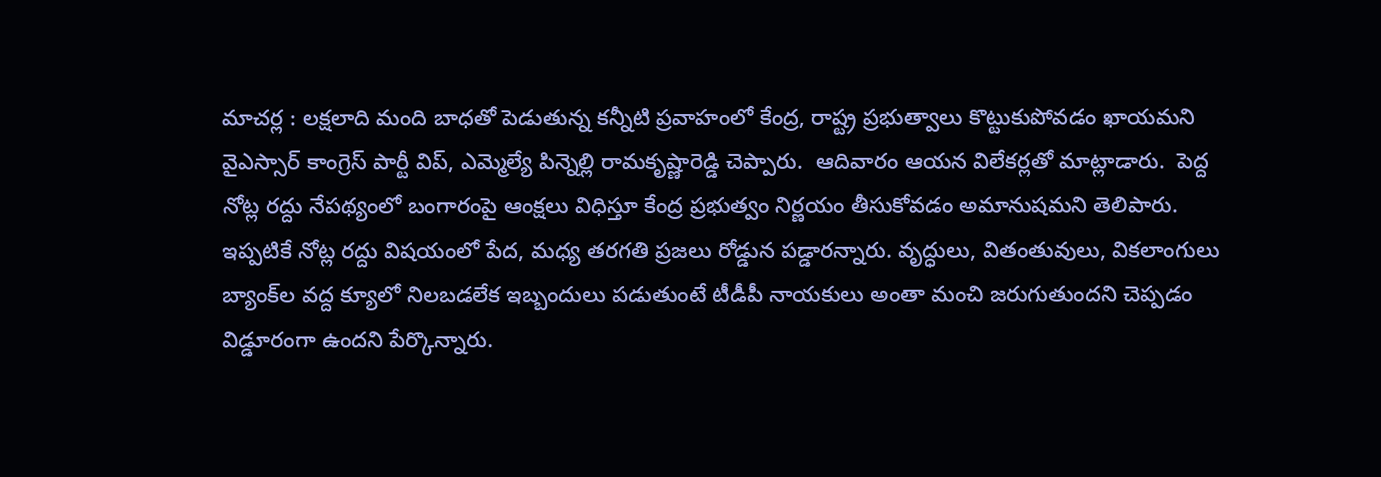మాచర్ల : లక్షలాది మంది బాధతో పెడుతున్న కన్నీటి ప్రవాహంలో కేంద్ర, రాష్ట్ర ప్రభుత్వాలు కొట్టుకుపోవడం ఖాయమని  వైఎస్సార్‌ కాంగ్రెస్‌ పార్టీ విప్, ఎమ్మెల్యే పిన్నెల్లి రామకృష్ణారెడ్డి చెప్పారు.  ఆదివారం ఆయన విలేకర్లతో మాట్లాడారు.  పెద్ద నోట్ల రద్దు నేపథ్యంలో బంగారంపై ఆంక్షలు విధిస్తూ కేంద్ర ప్రభుత్వం నిర్ణయం తీసుకోవడం అమానుషమని తెలిపారు.  ఇప్పటికే నోట్ల రద్దు విషయంలో పేద, మధ్య తరగతి ప్రజలు రోడ్డున పడ్డారన్నారు. వృద్ధులు, వితంతువులు, వికలాంగులు బ్యాంక్‌ల వద్ద క్యూలో నిలబడలేక ఇబ్బందులు పడుతుంటే టీడీపీ నాయకులు అంతా మంచి జరుగుతుందని చెప్పడం విడ్డూరంగా ఉందని పేర్కొన్నారు.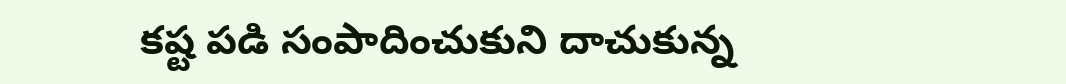కష్ట పడి సంపాదించుకుని దాచుకున్న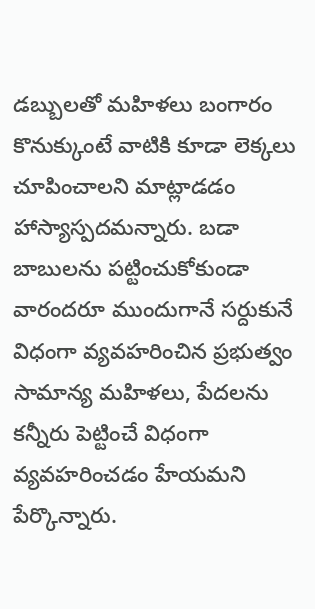డబ్బులతో మహిళలు బంగారం కొనుక్కుంటే వాటికి కూడా లెక్కలు చూపించాలని మాట్లాడడం హాస్యాస్పదమన్నారు. బడా బాబులను పట్టించుకోకుండా వారందరూ ముందుగానే సర్దుకునే విధంగా వ్యవహరించిన ప్రభుత్వం సామాన్య మహిళలు, పేదలను కన్నీరు పెట్టించే విధంగా వ్యవహరించడం హేయమని పేర్కొన్నారు.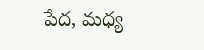పేద, మధ్య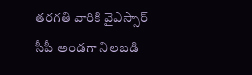తరగతి వారికి వైఎస్సార్‌ సీపీ అండగా నిలబడి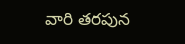వారి తరపున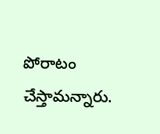పోరాటం చేస్తామన్నారు.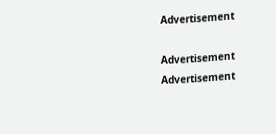Advertisement

Advertisement
Advertisement